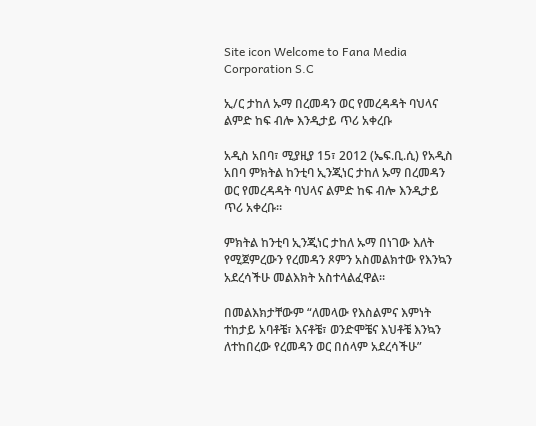Site icon Welcome to Fana Media Corporation S.C

ኢ/ር ታከለ ኡማ በረመዳን ወር የመረዳዳት ባህላና ልምድ ከፍ ብሎ እንዲታይ ጥሪ አቀረቡ

አዲስ አበባ፣ ሚያዚያ 15፣ 2012 (ኤፍ.ቢ.ሲ) የአዲስ አበባ ምክትል ከንቲባ ኢንጂነር ታከለ ኡማ በረመዳን ወር የመረዳዳት ባህላና ልምድ ከፍ ብሎ እንዲታይ ጥሪ አቀረቡ።

ምክትል ከንቲባ ኢንጂነር ታከለ ኡማ በነገው እለት የሚጀምረውን የረመዳን ጾምን አስመልክተው የእንኳን አደረሳችሁ መልእክት አስተላልፈዋል።

በመልእክታቸውም “ለመላው የእስልምና እምነት ተከታይ አባቶቼ፣ እናቶቼ፣ ወንድሞቼና እህቶቼ እንኳን ለተከበረው የረመዳን ወር በሰላም አደረሳችሁ”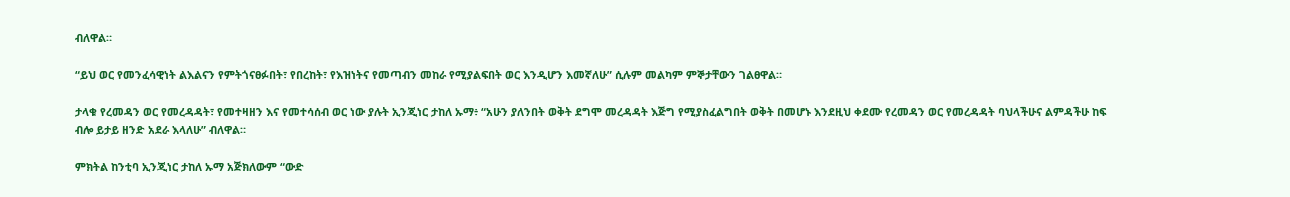ብለዋል።

“ይህ ወር የመንፈሳዊነት ልእልናን የምትጎናፀፉበት፣ የበረከት፣ የእዝነትና የመጣብን መከራ የሚያልፍበት ወር እንዲሆን እመኛለሁ” ሲሉም መልካም ምኞታቸውን ገልፀዋል።

ታላቁ የረመዳን ወር የመረዳዳት፣ የመተዛዘን እና የመተሳሰብ ወር ነው ያሉት ኢንጂነር ታከለ ኡማ፥ “አሁን ያለንበት ወቅት ደግሞ መረዳዳት እጅግ የሚያስፈልግበት ወቅት በመሆኑ እንደዚህ ቀደሙ የረመዳን ወር የመረዳዳት ባህላችሁና ልምዳችሁ ከፍ ብሎ ይታይ ዘንድ አደራ እላለሁ” ብለዋል።

ምክትል ከንቲባ ኢንጂነር ታከለ ኡማ አጅክለውም “ውድ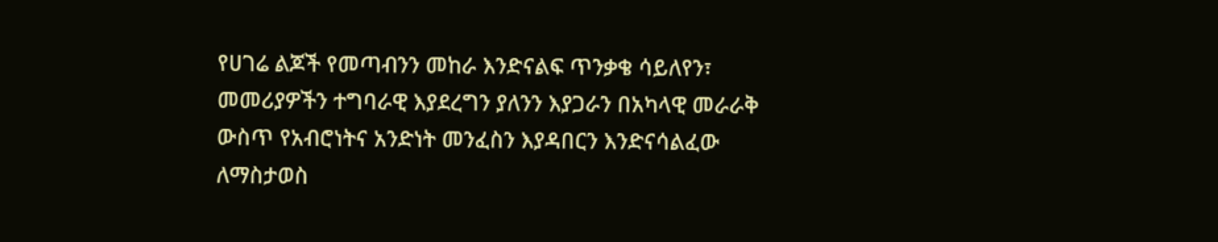የሀገሬ ልጆች የመጣብንን መከራ እንድናልፍ ጥንቃቄ ሳይለየን፣ መመሪያዎችን ተግባራዊ እያደረግን ያለንን እያጋራን በአካላዊ መራራቅ ውስጥ የአብሮነትና አንድነት መንፈስን እያዳበርን እንድናሳልፈው ለማስታወስ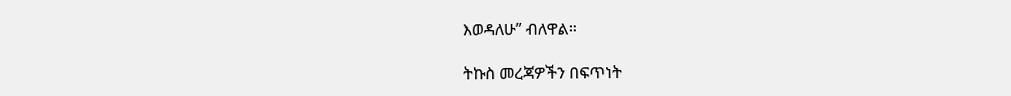እወዳለሁ” ብለዋል።

ትኩስ መረጃዎችን በፍጥነት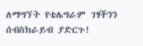ለማግኘት የቴሌግራም ገፃችንን ሰብስክራይብ ያድርጉ!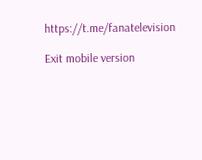https://t.me/fanatelevision

Exit mobile version